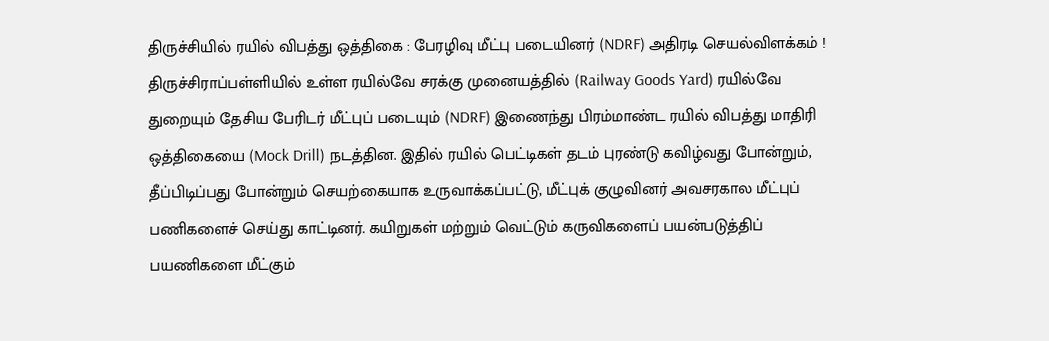திருச்சியில் ரயில் விபத்து ஒத்திகை : பேரழிவு மீட்பு படையினர் (NDRF) அதிரடி செயல்விளக்கம் !
திருச்சிராப்பள்ளியில் உள்ள ரயில்வே சரக்கு முனையத்தில் (Railway Goods Yard) ரயில்வே துறையும் தேசிய பேரிடர் மீட்புப் படையும் (NDRF) இணைந்து பிரம்மாண்ட ரயில் விபத்து மாதிரி ஒத்திகையை (Mock Drill) நடத்தின. இதில் ரயில் பெட்டிகள் தடம் புரண்டு கவிழ்வது போன்றும், தீப்பிடிப்பது போன்றும் செயற்கையாக உருவாக்கப்பட்டு, மீட்புக் குழுவினர் அவசரகால மீட்புப் பணிகளைச் செய்து காட்டினர். கயிறுகள் மற்றும் வெட்டும் கருவிகளைப் பயன்படுத்திப் பயணிகளை மீட்கும்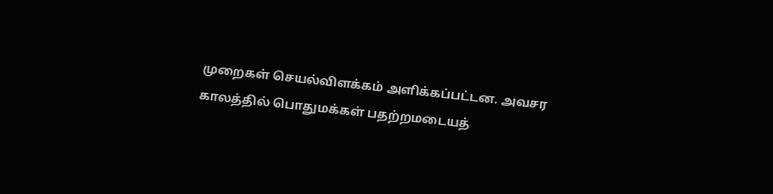முறைகள் செயல்விளக்கம் அளிக்கப்பட்டன. அவசர காலத்தில் பொதுமக்கள் பதற்றமடையத்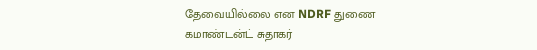தேவையில்லை என NDRF துணை கமாண்டன்ட் சுதாகர்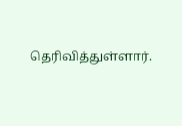தெரிவித்துள்ளார்.